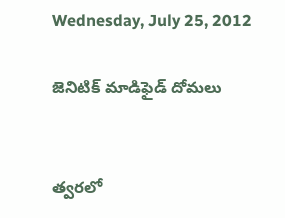Wednesday, July 25, 2012

జెనిటిక్‌ మాడిఫైడ్‌ దోమలు


త్వరలో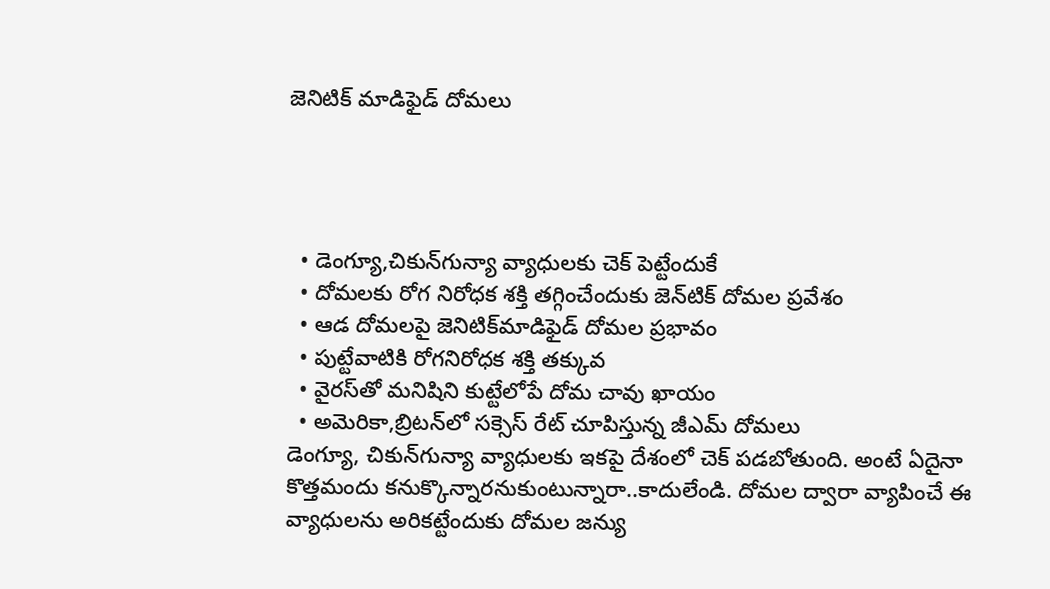జెనిటిక్‌ మాడిఫైడ్‌ దోమలు




  • డెంగ్యూ,చికున్‌గున్యా వ్యాధులకు చెక్‌ పెట్టేందుకే
  • దోమలకు రోగ నిరోధక శక్తి తగ్గించేందుకు జెన్‌టిక్‌ దోమల ప్రవేశం
  • ఆడ దోమలపై జెనిటిక్‌మాడిఫైడ్‌ దోమల ప్రభావం
  • పుట్టేవాటికి రోగనిరోధక శక్తి తక్కువ
  • వైరస్‌తో మనిషిని కుట్టేలోపే దోమ చావు ఖాయం
  • అమెరికా,బ్రిటన్‌లో సక్సెస్‌ రేట్‌ చూపిస్తున్న జీఎమ్‌ దోమలు
డెంగ్యూ, చికున్‌గున్యా వ్యాధులకు ఇకపై దేశంలో చెక్‌ పడబోతుంది. అంటే ఏదైనా కొత్తమందు కనుక్కొన్నారనుకుంటున్నారా..కాదులేండి. దోమల ద్వారా వ్యాపించే ఈ వ్యాధులను అరికట్టేందుకు దోమల జన్యు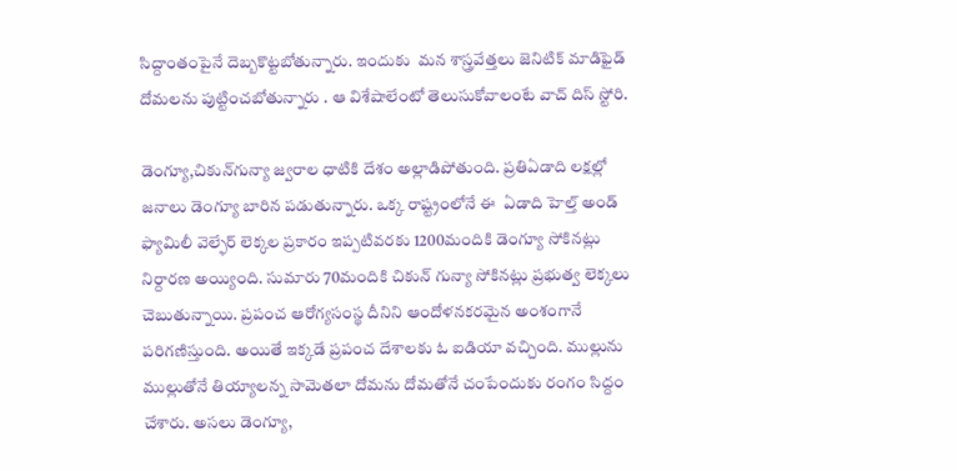సిద్దాంతంపైనే దెబ్బకొట్టబోతున్నారు. ఇందుకు  మన శాస్త్రవేత్తలు జెనిటిక్‌ మాడిఫైడ్‌ దోమలను పుట్టించబోతున్నారు . ఆ విశేషాలేంటో తెలుసుకోవాలంటే వాచ్‌ దిస్‌ స్టోరి.

డెంగ్యూ,చికున్‌గున్యా జ్వరాల ధాటికి దేశం అల్లాడిపోతుంది. ప్రతిఏడాది లక్షల్లో జనాలు డెంగ్యూ బారిన పడుతున్నారు. ఒక్క రాష్ట్రంలోనే ఈ  ఏడాది హెల్త్‌ అండ్‌ ఫ్యామిలీ వెల్ఫేర్‌ లెక్కల ప్రకారం ఇప్పటివరకు 1200మందికి డెంగ్యూ సోకినట్లు నిర్దారణ అయ్యింది. సుమారు 70మందికి చికున్‌ గున్యా సోకినట్లు ప్రభుత్వ లెక్కలు చెబుతున్నాయి. ప్రపంచ ఆరోగ్యసంస్థ దీనిని ఆందోళనకరమైన అంశంగానే పరిగణిస్తుంది. అయితే ఇక్కడే ప్రపంచ దేశాలకు ఓ ఐడియా వచ్చింది. ముల్లును ముల్లుతోనే తియ్యాలన్న సామెతలా దోమను దోమతోనే చంపేందుకు రంగం సిద్దం చేశారు. అసలు డెంగ్యూ,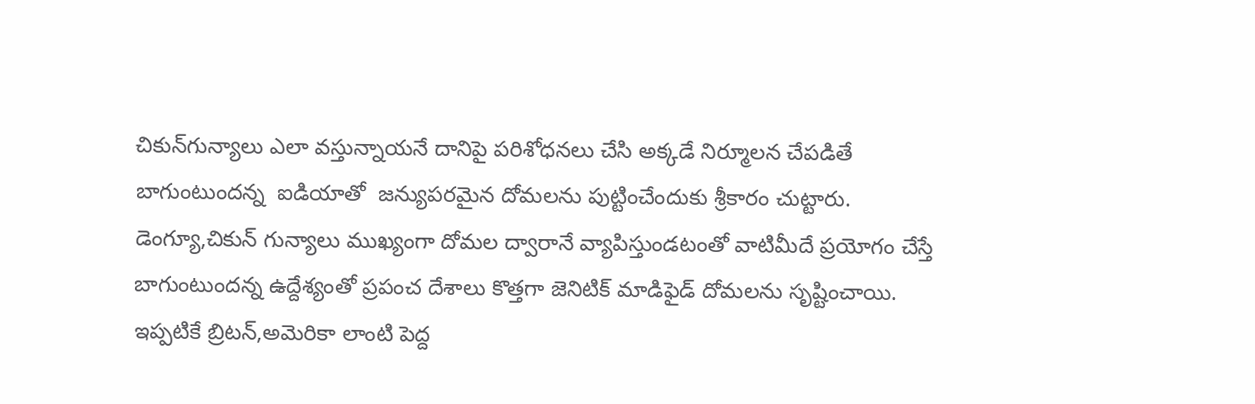చికున్‌గున్యాలు ఎలా వస్తున్నాయనే దానిపై పరిశోధనలు చేసి అక్కడే నిర్మూలన చేపడితే బాగుంటుందన్న  ఐడియాతో  జన్యుపరమైన దోమలను పుట్టించేందుకు శ్రీకారం చుట్టారు. డెంగ్యూ,చికున్‌ గున్యాలు ముఖ్యంగా దోమల ద్వారానే వ్యాపిస్తుండటంతో వాటిమీదే ప్రయోగం చేస్తే బాగుంటుందన్న ఉద్దేశ్యంతో ప్రపంచ దేశాలు కొత్తగా జెనిటిక్‌ మాడిఫైడ్‌ దోమలను సృష్టించాయి. ఇప్పటికే బ్రిటన్‌,అమెరికా లాంటి పెద్ద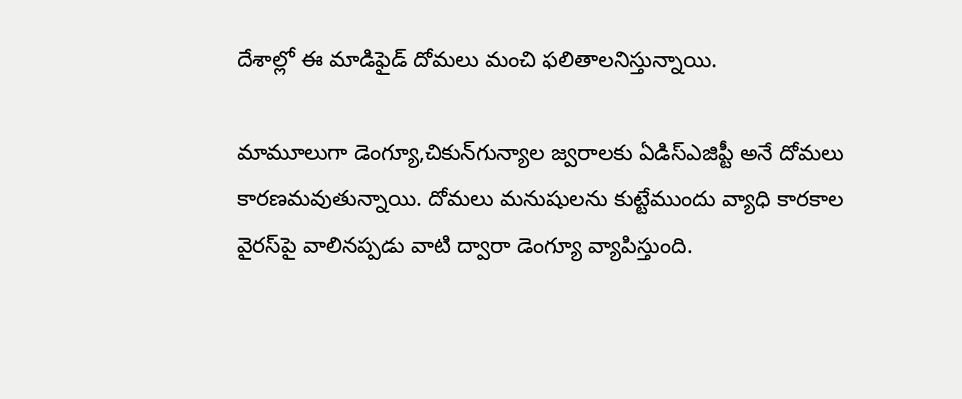దేశాల్లో ఈ మాడిఫైడ్‌ దోమలు మంచి ఫలితాలనిస్తున్నాయి.

మామూలుగా డెంగ్యూ,చికున్‌గున్యాల జ్వరాలకు ఏడిస్‌ఎజిప్టీ అనే దోమలు కారణమవుతున్నాయి. దోమలు మనుషులను కుట్టేముందు వ్యాధి కారకాల వైరస్‌పై వాలినప్పడు వాటి ద్వారా డెంగ్యూ వ్యాపిస్తుంది.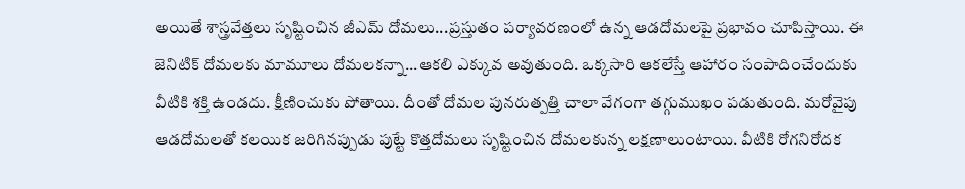అయితే శాస్త్రవేత్తలు సృష్టించిన జీఎమ్‌ దోమలు...ప్రస్తుతం పర్యావరణంలో ఉన్న ఆడదోమలపై ప్రభావం చూపిస్తాయి. ఈ జెనిటిక్‌ దోమలకు మామూలు దోమలకన్నా...ఆకలి ఎక్కువ అవుతుంది. ఒక్కసారి ఆకలేస్తే ఆహారం సంపాదించేందుకు వీటికి శక్తి ఉండదు. క్షీణించుకు పోతాయి. దీంతో దోమల పునరుత్పత్తి చాలా వేగంగా తగ్గుముఖం పడుతుంది. మరోవైపు ఆడదోమలతో కలయిక జరిగినప్పుడు పుట్టే కొత్తదోమలు సృష్టించిన దోమలకున్న లక్షణాలుంటాయి. వీటికి రోగనిరోదక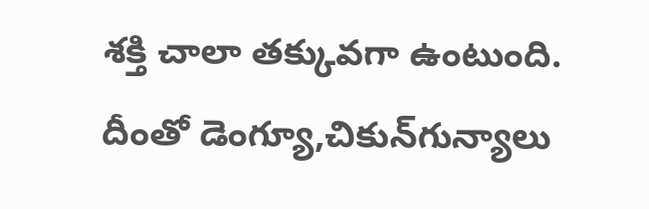శక్తి చాలా తక్కువగా ఉంటుంది. దీంతో డెంగ్యూ,చికున్‌గున్యాలు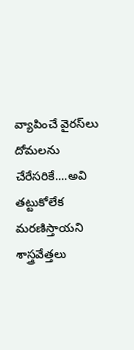వ్యాపించే వైరస్‌లు దోమలను చేరేసరికే....అవి తట్టుకోలేక మరణిస్తాయని శాస్త్రవేత్తలు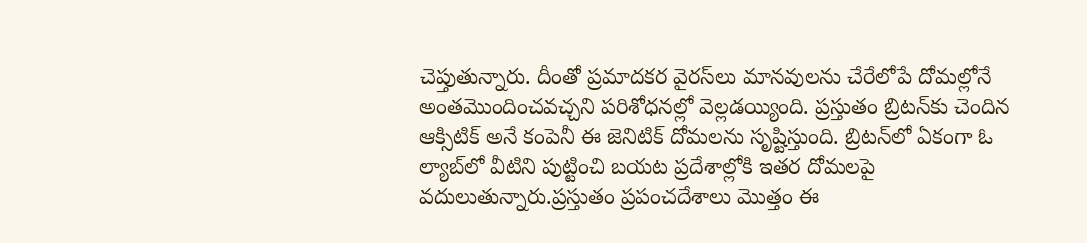చెప్తుతున్నారు. దీంతో ప్రమాదకర వైరస్‌లు మానవులను చేరేలోపే దోమల్లోనే అంతమొందించవచ్చని పరిశోధనల్లో వెల్లడయ్యింది. ప్రస్తుతం బ్రిటన్‌కు చెందిన ఆక్సిటిక్‌ అనే కంపెనీ ఈ జెనిటిక్‌ దోమలను సృష్టిస్తుంది. బ్రిటన్‌లో ఏకంగా ఓ ల్యాబ్‌లో వీటిని పుట్టించి బయట ప్రదేశాల్లోకి ఇతర దోమలపై వదులుతున్నారు.ప్రస్తుతం ప్రపంచదేశాలు మొత్తం ఈ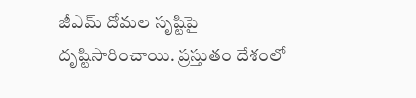జీఎమ్‌ దోమల సృష్టిపై దృష్టిసారించాయి. ప్రస్తుతం దేశంలో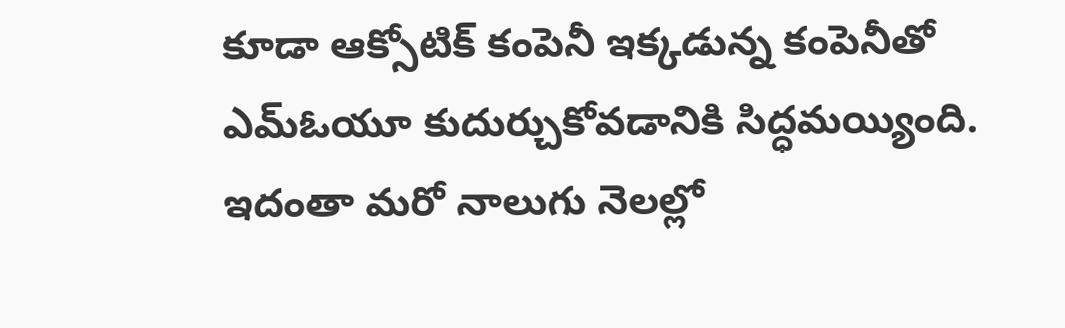కూడా ఆక్సోటిక్‌ కంపెనీ ఇక్కడున్న కంపెనీతో ఎమ్‌ఓయూ కుదుర్చుకోవడానికి సిద్ధమయ్యింది. ఇదంతా మరో నాలుగు నెలల్లో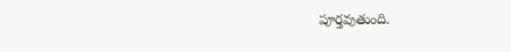పూర్తవుతుంది.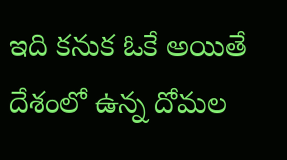ఇది కనుక ఓకే అయితే దేశంలో ఉన్న దోమల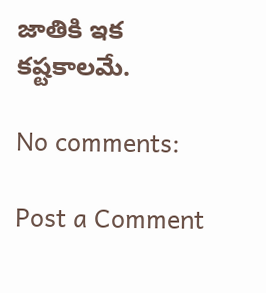జాతికి ఇక కష్టకాలమే.

No comments:

Post a Comment